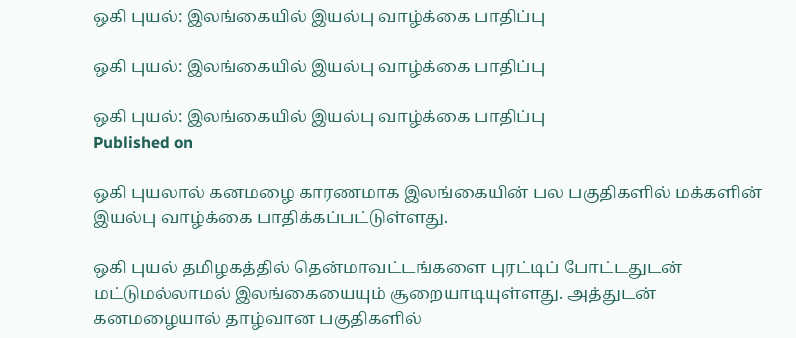ஒகி புயல்: இலங்கையில் இயல்பு வாழ்க்கை பாதிப்பு

ஒகி புயல்: இலங்கையில் இயல்பு வாழ்க்கை பாதிப்பு

ஒகி புயல்: இலங்கையில் இயல்பு வாழ்க்கை பாதிப்பு
Published on

ஒகி புயலால் கனமழை காரணமாக இலங்கையின் பல பகுதிகளில் மக்களின் இயல்பு வாழ்க்கை பாதிக்கப்பட்டுள்ளது.

ஒகி புயல் தமிழகத்தில் தென்மாவட்டங்களை புரட்டிப் போட்டதுடன் மட்டுமல்லாமல் இலங்கையையும் சூறையாடியுள்ளது. அத்துடன் கனமழையால் தாழ்வான பகுதிகளில்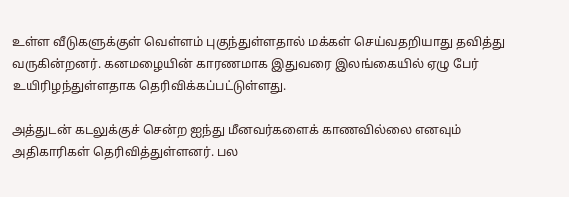உள்ள வீடுகளுக்குள் வெள்ளம் புகுந்துள்ளதால் மக்கள் செய்வதறியாது தவித்து வருகின்றனர். கனமழையின் காரணமாக இதுவரை இலங்கையில் ஏழு பேர் உயிரிழந்துள்ளதாக தெரிவிக்கப்பட்டுள்ளது.

அத்துடன் கடலுக்குச் சென்ற ஐந்து மீனவர்களைக் காணவில்லை எனவும் அதிகாரிகள் தெரிவித்துள்ளனர். பல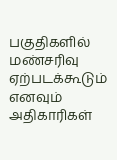பகுதிகளில் மண்சரிவு ஏற்படக்கூடும் எனவும் அதிகாரிகள்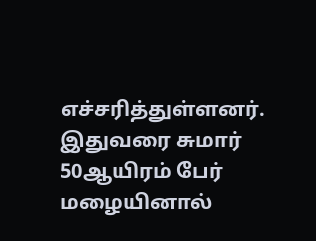எச்சரித்துள்ளனர். இதுவரை சுமார் 50ஆயிரம் பேர் மழையினால்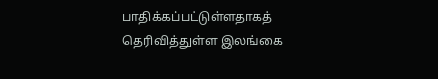பாதிக்கப்பட்டுள்ளதாகத் தெரிவித்துள்ள இலங்கை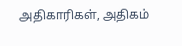அதிகாரிகள், அதிகம்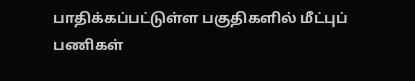பாதிக்கப்பட்டுள்ள பகுதிகளில் மீட்புப் பணிகள்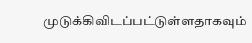முடுக்கிவிடப்பட்டுள்ளதாகவும்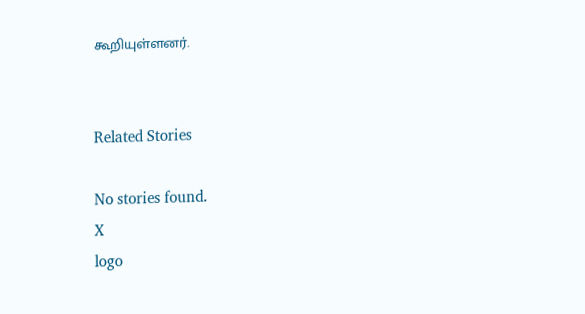கூறியுள்ளனர்.


Related Stories

No stories found.
X
logo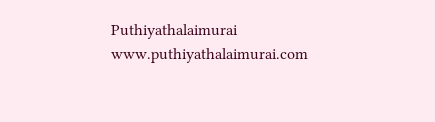Puthiyathalaimurai
www.puthiyathalaimurai.com